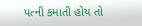પત્ની કમાતી હોય તો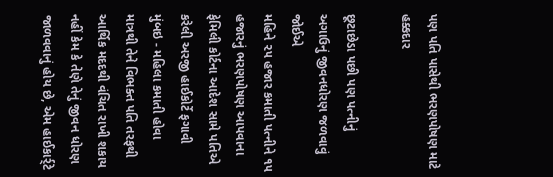પણ પતિ પાસેથી ભરણપોષણ માટે હક્કદાર

છૂટાછેડા પછી પણ પત્નીનું અગાઉનું જીવનધોરણ જળવાવું જોઈએ
મહિને ૨૫ હજાર કમાતી પત્નીને ૧૫ હજારનું ભરણપોષણ આપવાના ફેમિલી કોર્ટના આદેશ સામે પતિએ કરેલી અરજી હાઈકોર્ટે ફગાવી
મુંબઇ - મહિલા કમાતી હોવા માત્રથી તેને વિભક્ત પતિ તરફથી આર્થિક મદદથી વંચિત રાખી શકાય નહીં કેમ કે તેણે તેનું જીવન ધોરણ જાળવવાનું હોય છે, એમ હાઈકાર્ર્ટે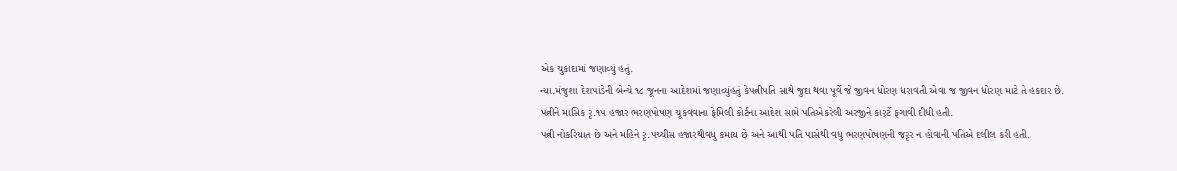એક ચુકાદામાં જણાવ્યું હતું.
ન્યા.મંજુશા દેશપાંડેની બેન્ચે ૧૮ જૂનના આદેશમાં જણાવ્યુંહતું કેપત્નીપતિ સાથે જુદા થવા પૂર્વે જે જીવન ધોરણ ધરાવતી એવા જ જીવન ધોરણ માટે તે હકદાર છે.
પત્નીને માસિક રૃ.૧૫ હજાર ભરણપોષણ ચૂકવવાના ફેમિલી કોર્ટના આદેશ સામે પતિએકરેલી અરજીને કાર્ર્ટે ફગાવી દીધી હતી.
પત્ની નોકરિયાત છે અને મહિને રૃ.પચ્ચીસ હજારથીવધુ કમાય છે અને આથી પતિ પાસેથી વધુ ભરણપોષણની જરૃર ન હોવાની પતિએ દલીલ કરી હતી.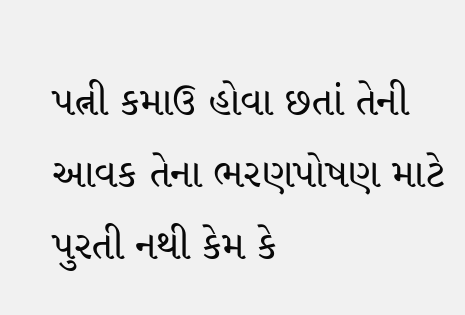પત્ની કમાઉ હોવા છતાં તેની આવક તેના ભરણપોષણ માટે પુરતી નથી કેમ કે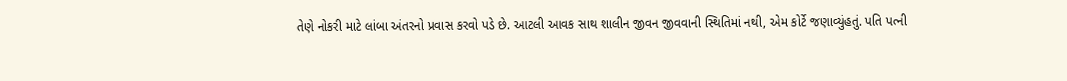તેણે નોકરી માટે લાંબા અંતરનો પ્રવાસ કરવો પડે છે. આટલી આવક સાથ શાલીન જીવન જીવવાની સ્થિતિમાં નથી, એમ કોર્ટે જણાવ્યુંહતું. પતિ પત્ની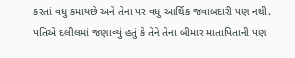કરતાં વધુ કમાયછે અને તેના પર વધુ આર્થિક જવાબદારી પણ નથી.
પતિએ દલીલમાં જણાવ્યું હતું કે તેને તેના બીમાર માતાપિતાની પણ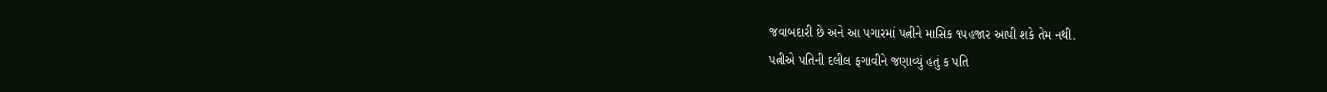જવાબદારી છે અને આ પગારમાં પત્નીને માસિક ૧૫હજાર આપી શકે તેમ નથી.
પત્નીએ પતિની દલીલ ફગાવીને જણાવ્યું હતું ક પતિ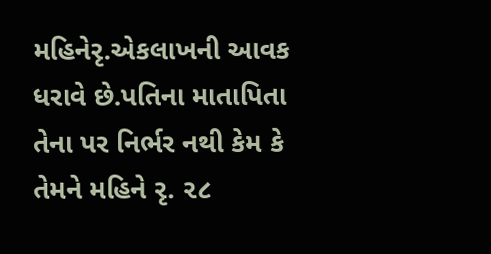મહિનેરૃ.એકલાખની આવક ધરાવે છે.પતિના માતાપિતા તેના પર નિર્ભર નથી કેમ કે તેમને મહિને રૃ. ૨૮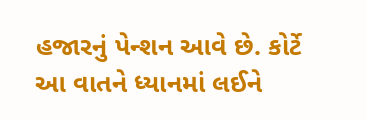હજારનું પેન્શન આવે છે. કોર્ટે આ વાતને ધ્યાનમાં લઈને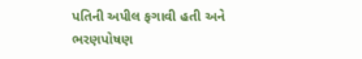પતિની અપીલ ફગાવી હતી અને ભરણપોષણ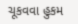ચૂકવવા હુકમ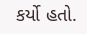કર્યો હતો.